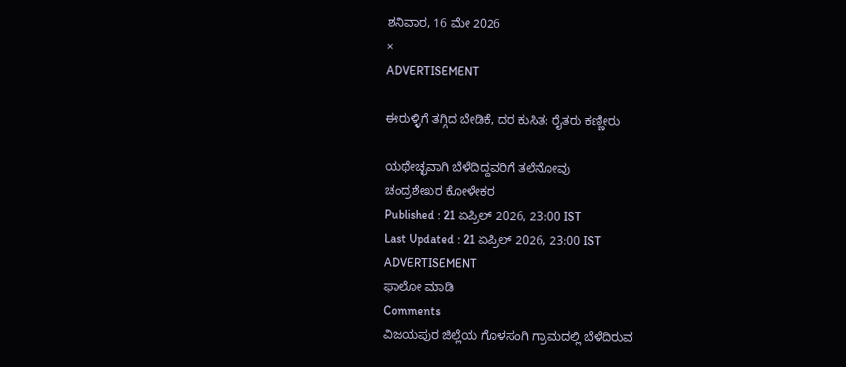ಶನಿವಾರ, 16 ಮೇ 2026
×
ADVERTISEMENT

ಈರುಳ್ಳಿಗೆ ತಗ್ಗಿದ ಬೇಡಿಕೆ, ದರ ಕುಸಿತ: ರೈತರು ಕಣ್ಣೀರು

ಯಥೇಚ್ಛವಾಗಿ ಬೆಳೆದಿದ್ದವರಿಗೆ ತಲೆನೋವು
ಚಂದ್ರಶೇಖರ ಕೋಳೇಕರ
Published : 21 ಏಪ್ರಿಲ್ 2026, 23:00 IST
Last Updated : 21 ಏಪ್ರಿಲ್ 2026, 23:00 IST
ADVERTISEMENT
ಫಾಲೋ ಮಾಡಿ
Comments
ವಿಜಯಪುರ ಜಿಲ್ಲೆಯ ಗೊಳಸಂಗಿ ಗ್ರಾಮದಲ್ಲಿ ಬೆಳೆದಿರುವ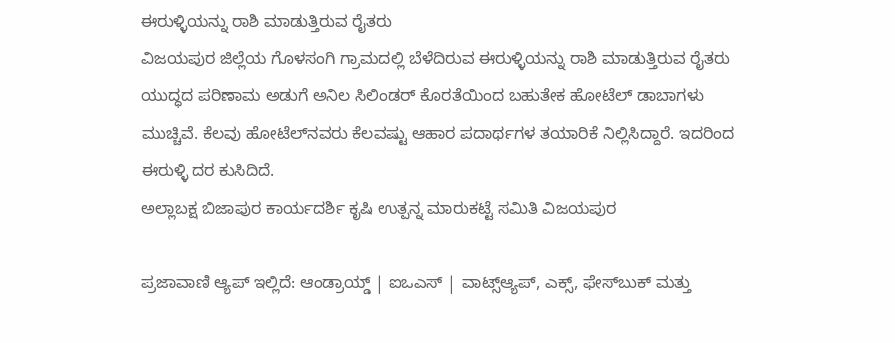ಈರುಳ್ಳಿಯನ್ನು ರಾಶಿ ಮಾಡುತ್ತಿರುವ ರೈತರು
ವಿಜಯಪುರ ಜಿಲ್ಲೆಯ ಗೊಳಸಂಗಿ ಗ್ರಾಮದಲ್ಲಿ ಬೆಳೆದಿರುವ ಈರುಳ್ಳಿಯನ್ನು ರಾಶಿ ಮಾಡುತ್ತಿರುವ ರೈತರು
ಯುದ್ಧದ ಪರಿಣಾಮ ಅಡುಗೆ ಅನಿಲ ಸಿಲಿಂಡರ್‌ ಕೊರತೆಯಿಂದ ಬಹುತೇಕ ಹೋಟೆಲ್‌ ಡಾಬಾಗಳು ಮುಚ್ಚಿವೆ. ಕೆಲವು ಹೋಟೆಲ್‌ನವರು ಕೆಲವಷ್ಟು ಆಹಾರ ಪದಾರ್ಥಗಳ ತಯಾರಿಕೆ ನಿಲ್ಲಿಸಿದ್ದಾರೆ. ಇದರಿಂದ ಈರುಳ್ಳಿ ದರ ಕುಸಿದಿದೆ.
ಅಲ್ಲಾಬಕ್ಷ ಬಿಜಾಪುರ ಕಾರ್ಯದರ್ಶಿ ಕೃಷಿ ಉತ್ಪನ್ನ ಮಾರುಕಟ್ಟೆ ಸಮಿತಿ ವಿಜಯಪುರ

ಪ್ರಜಾವಾಣಿ ಆ್ಯಪ್ ಇಲ್ಲಿದೆ: ಆಂಡ್ರಾಯ್ಡ್ | ಐಒಎಸ್ | ವಾಟ್ಸ್ಆ್ಯಪ್, ಎಕ್ಸ್, ಫೇಸ್‌ಬುಕ್ ಮತ್ತು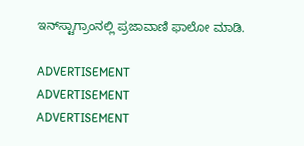ಇನ್‌ಸ್ಟಾಗ್ರಾಂನಲ್ಲಿ ಪ್ರಜಾವಾಣಿ ಫಾಲೋ ಮಾಡಿ.

ADVERTISEMENT
ADVERTISEMENT
ADVERTISEMENT